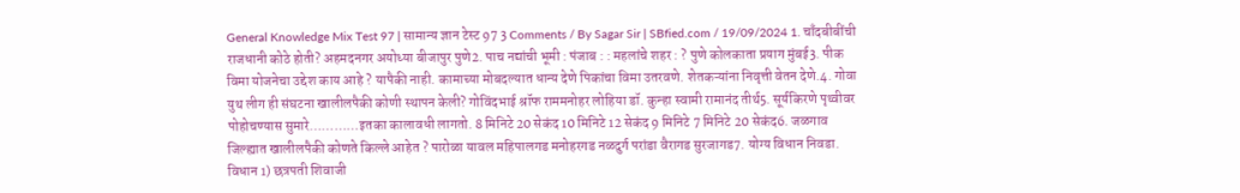General Knowledge Mix Test 97 | सामान्य ज्ञान टेस्ट 97 3 Comments / By Sagar Sir | SBfied.com / 19/09/2024 1. चाँदबीबींची राजधानी कोठे होती? अहमदनगर अयोध्या बीजापुर पुणे2. पाच नद्यांची भूमी : पंजाब : : महलांचे शहर : ? पुणे कोलकाता प्रयाग मुंबई3. पीक विमा योजनेचा उद्देश काय आहे ? यापैकी नाही. कामाच्या मोबदल्यात धान्य देणे पिकांचा विमा उतरवणे. शेतकऱ्यांना निवृत्ती वेतन देणे.4. गोवा युथ लीग ही संघटना खालीलपैकी कोणी स्थापन केली? गोविंदभाई श्रॉफ राममनोहर लोहिया डॉ. कुन्हा स्वामी रामानंद तीर्थ5. सूर्यकिरणे पृथ्वीवर पोहोचण्यास सुमारे…………इतका कालावधी लागतो. 8 मिनिटे 20 सेकंद 10 मिनिटे 12 सेकंद 9 मिनिटे 7 मिनिटे 20 सेकंद6. जळगाव जिल्ह्यात खालीलपैकी कोणते किल्ले आहेत ? पारोळा यावल महिपालगड मनोहरगड नळदुर्ग परांडा वैरागड सुरजागड7. योग्य विधान निवडा. विधान 1) छत्रपती शिवाजी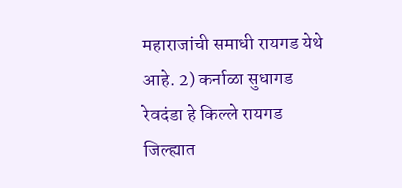महाराजांची समाधी रायगड येथे आहे. 2) कर्नाळा सुधागड रेवदंडा हे किल्ले रायगड जिल्ह्यात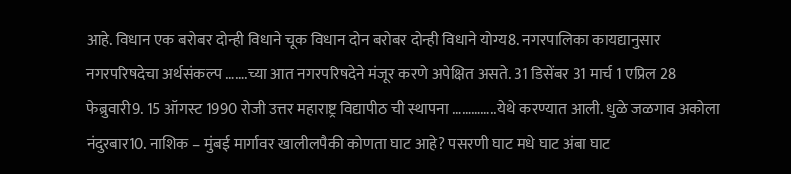आहे. विधान एक बरोबर दोन्ही विधाने चूक विधान दोन बरोबर दोन्ही विधाने योग्य8. नगरपालिका कायद्यानुसार नगरपरिषदेचा अर्थसंकल्प …….च्या आत नगरपरिषदेने मंजूर करणे अपेक्षित असते. 31 डिसेंबर 31 मार्च 1 एप्रिल 28 फेब्रुवारी9. 15 ऑगस्ट 1990 रोजी उत्तर महाराष्ट्र विद्यापीठ ची स्थापना …………..येथे करण्यात आली. धुळे जळगाव अकोला नंदुरबार10. नाशिक – मुंबई मार्गावर खालीलपैकी कोणता घाट आहे? पसरणी घाट मधे घाट अंबा घाट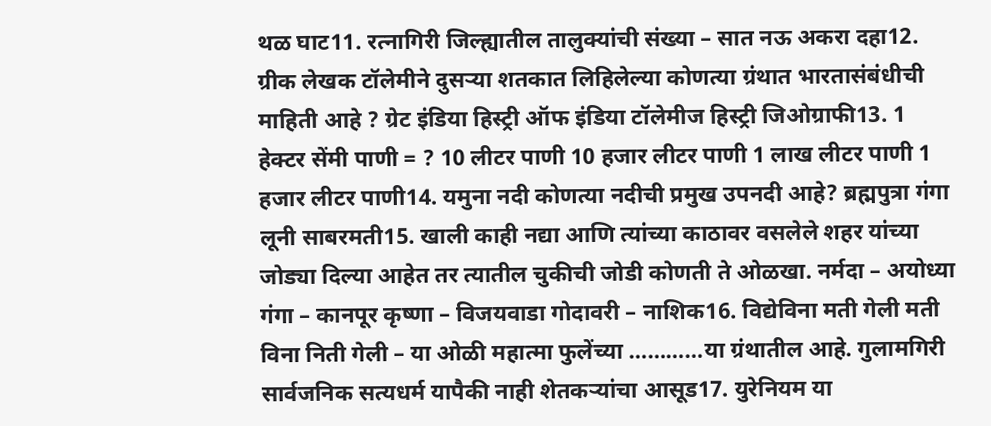थळ घाट11. रत्नागिरी जिल्ह्यातील तालुक्यांची संख्या – सात नऊ अकरा दहा12. ग्रीक लेखक टॉलेमीने दुसऱ्या शतकात लिहिलेल्या कोणत्या ग्रंथात भारतासंबंधीची माहिती आहे ? ग्रेट इंडिया हिस्ट्री ऑफ इंडिया टॉलेमीज हिस्ट्री जिओग्राफी13. 1 हेक्टर सेंमी पाणी = ? 10 लीटर पाणी 10 हजार लीटर पाणी 1 लाख लीटर पाणी 1 हजार लीटर पाणी14. यमुना नदी कोणत्या नदीची प्रमुख उपनदी आहे? ब्रह्मपुत्रा गंगा लूनी साबरमती15. खाली काही नद्या आणि त्यांच्या काठावर वसलेले शहर यांच्या जोड्या दिल्या आहेत तर त्यातील चुकीची जोडी कोणती ते ओळखा. नर्मदा – अयोध्या गंगा – कानपूर कृष्णा – विजयवाडा गोदावरी – नाशिक16. विद्येविना मती गेली मती विना निती गेली – या ओळी महात्मा फुलेंच्या …………या ग्रंथातील आहे. गुलामगिरी सार्वजनिक सत्यधर्म यापैकी नाही शेतकऱ्यांचा आसूड17. युरेनियम या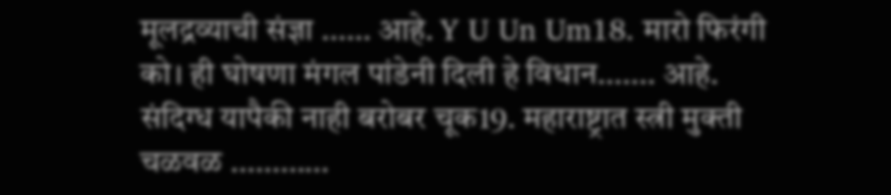मूलद्रव्याची संज्ञा …… आहे. Y U Un Um18. मारो फिरंगी को। ही घोषणा मंगल पांडेनी दिली हे विधान……. आहे. संदिग्ध यापैकी नाही बरोबर चूक19. महाराष्ट्रात स्त्री मुक्ती चळवळ …………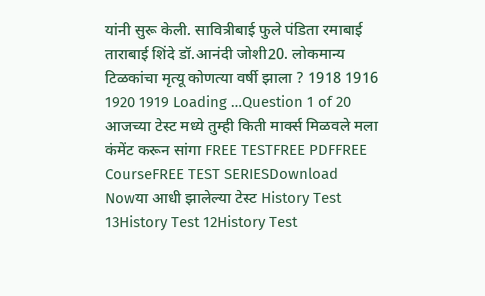यांनी सुरू केली. सावित्रीबाई फुले पंडिता रमाबाई ताराबाई शिंदे डॉ.आनंदी जोशी20. लोकमान्य टिळकांचा मृत्यू कोणत्या वर्षी झाला ? 1918 1916 1920 1919 Loading …Question 1 of 20 आजच्या टेस्ट मध्ये तुम्ही किती मार्क्स मिळवले मला कंमेंट करून सांगा FREE TESTFREE PDFFREE CourseFREE TEST SERIESDownload Nowया आधी झालेल्या टेस्ट History Test 13History Test 12History Test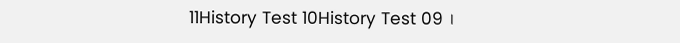11History Test 10History Test 09 ।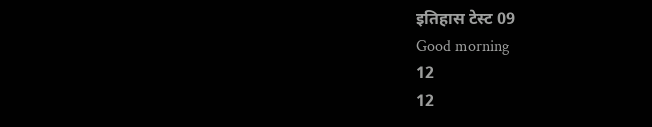इतिहास टेस्ट 09
Good morning
12
12